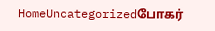HomeUncategorizedபோகர்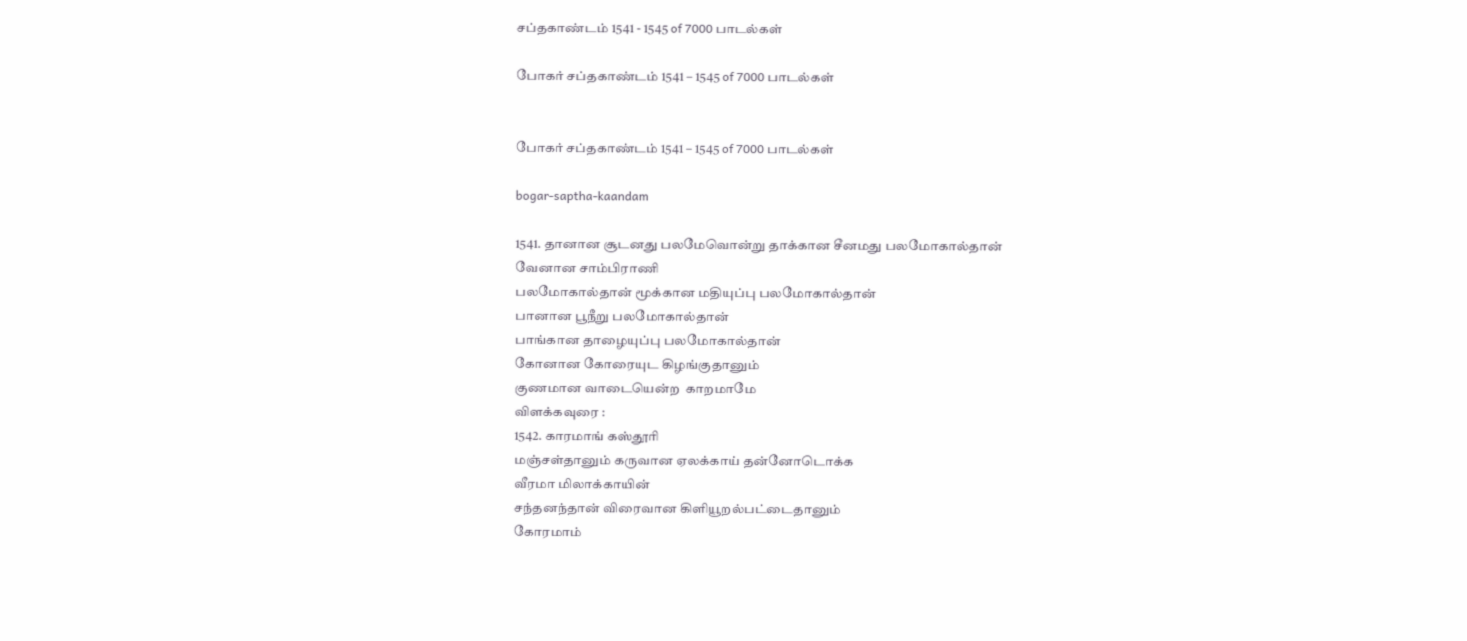சப்தகாண்டம் 1541 - 1545 of 7000 பாடல்கள்

போகர் சப்தகாண்டம் 1541 – 1545 of 7000 பாடல்கள்


போகர் சப்தகாண்டம் 1541 – 1545 of 7000 பாடல்கள்

bogar-saptha-kaandam

1541. தானான சூடனது பலமேவொன்று தாக்கான சீனமது பலமோகால்தான்
வேனான சாம்பிராணி
பலமோகால்தான் மூக்கான மதியுப்பு பலமோகால்தான்
பானான பூநீறு பலமோகால்தான்
பாங்கான தாழையுப்பு பலமோகால்தான்
கோனான கோரையுட கிழங்குதானும்
குணமான வாடையென்ற  காறமாமே
விளக்கவுரை :
1542. காரமாங் கஸ்தூரி
மஞ்சள்தானும் கருவான ஏலக்காய் தன்னோடொக்க
வீரமா மிலாக்காயின்
சந்தனந்தான் விரைவான கிளியூறல்பட்டைதானும்
கோரமாம்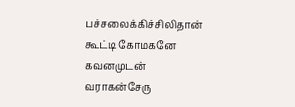பச்சலைக்கிச்சிலிதான் கூட்டி கோமகனே கவனமுடன் வராகன்சேரு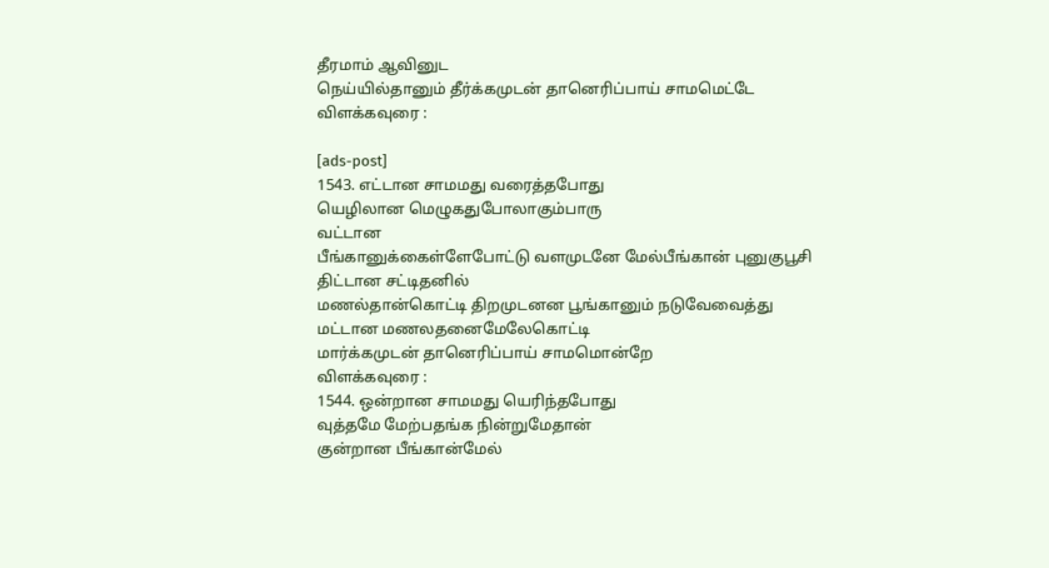தீரமாம் ஆவினுட
நெய்யில்தானும் தீர்க்கமுடன் தானெரிப்பாய் சாமமெட்டே
விளக்கவுரை :

[ads-post]
1543. எட்டான சாமமது வரைத்தபோது
யெழிலான மெழுகதுபோலாகும்பாரு
வட்டான
பீங்கானுக்கைள்ளேபோட்டு வளமுடனே மேல்பீங்கான் புனுகுபூசி
திட்டான சட்டிதனில்
மணல்தான்கொட்டி திறமுடனன பூங்கானும் நடுவேவைத்து
மட்டான மணலதனைமேலேகொட்டி
மார்க்கமுடன் தானெரிப்பாய் சாமமொன்றே
விளக்கவுரை :
1544. ஒன்றான சாமமது யெரிந்தபோது
வுத்தமே மேற்பதங்க நின்றுமேதான்
குன்றான பீங்கான்மேல்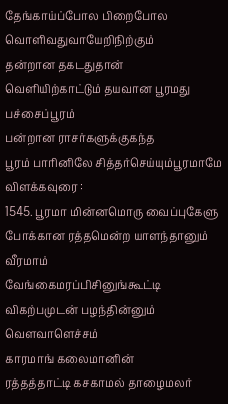தேங்காய்ப்போல பிறைபோல வொளிவதுவாயேறிநிற்கும்
தன்றான தகடதுதான்
வெளியிற்காட்டும் தயவான பூரமது பச்சைப்பூரம்
பன்றான ராசர்களுக்குகந்த
பூரம் பாரினிலே சித்தர்செய்யும்பூரமாமே
விளக்கவுரை :
1545. பூரமா மின்னமொரு வைப்புகேளு
போக்கான ரத்தமென்ற யாளந்தானும்
வீரமாம்
வேங்கைமரப்பிசினுங்கூட்டி விகற்பமுடன் பழந்தின்னும் வௌவாளெச்சம்
காரமாங் கலைமானின்
ரத்தத்தாட்டி கசகாமல் தாழைமலர்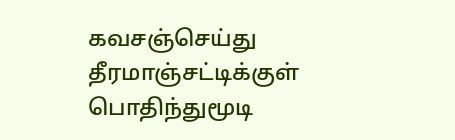கவசஞ்செய்து
தீரமாஞ்சட்டிக்குள்
பொதிந்துமூடி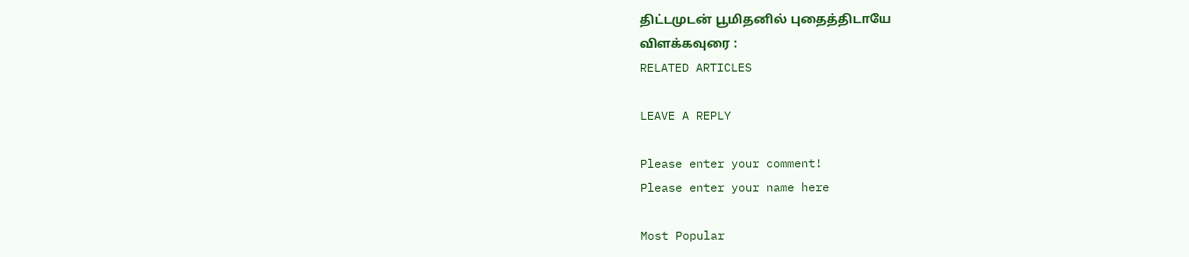திட்டமுடன் பூமிதனில் புதைத்திடாயே
விளக்கவுரை :
RELATED ARTICLES

LEAVE A REPLY

Please enter your comment!
Please enter your name here

Most Popular